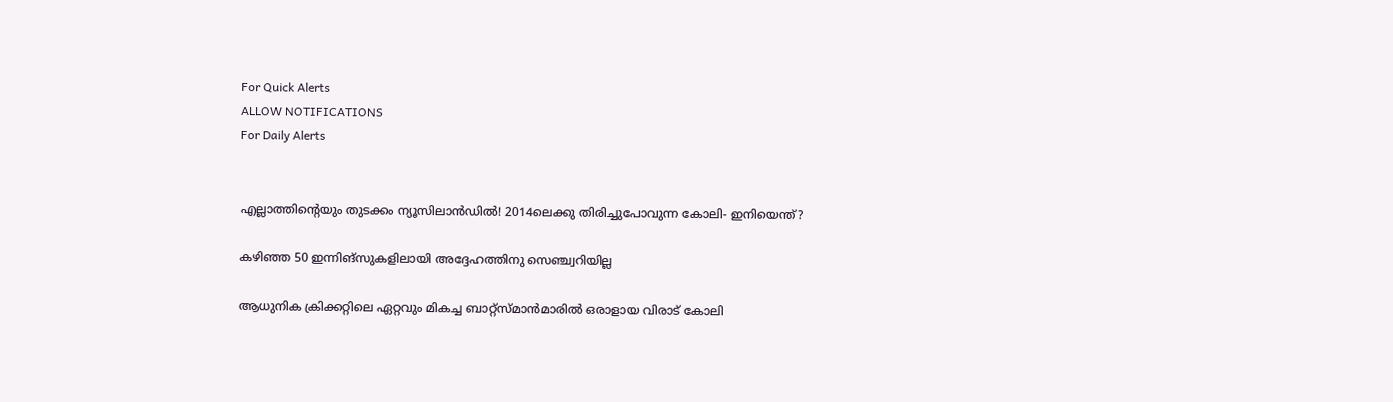For Quick Alerts
ALLOW NOTIFICATIONS
For Daily Alerts


എല്ലാത്തിന്റെയും തുടക്കം ന്യൂസിലാന്‍ഡില്‍! 2014ലെക്കു തിരിച്ചുപോവുന്ന കോലി- ഇനിയെന്ത്?

കഴിഞ്ഞ 50 ഇന്നിങ്‌സുകളിലായി അദ്ദേഹത്തിനു സെഞ്ച്വറിയില്ല

ആധുനിക ക്രിക്കറ്റിലെ ഏറ്റവും മികച്ച ബാറ്റ്‌സ്മാന്‍മാരില്‍ ഒരാളായ വിരാട് കോലി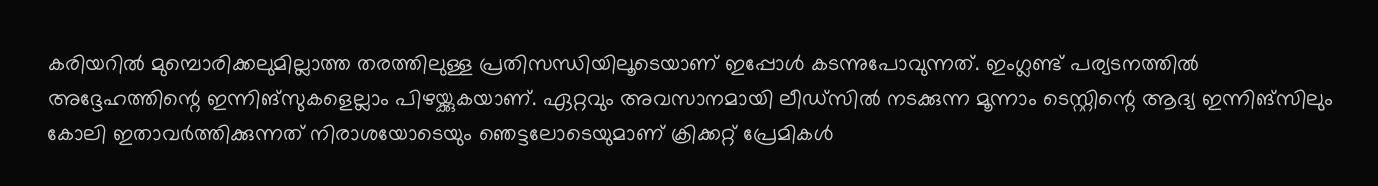കരിയറില്‍ മുമ്പൊരിക്കലുമില്ലാത്ത തരത്തിലുള്ള പ്രതിസന്ധിയിലൂടെയാണ് ഇപ്പോള്‍ കടന്നുപോവുന്നത്. ഇംഗ്ലണ്ട് പര്യടനത്തില്‍ അദ്ദേഹത്തിന്റെ ഇന്നിങ്‌സുകളെല്ലാം പിഴയ്ക്കുകയാണ്. ഏറ്റവും അവസാനമായി ലീഡ്‌സില്‍ നടക്കുന്ന മൂന്നാം ടെസ്റ്റിന്റെ ആദ്യ ഇന്നിങ്‌സിലും കോലി ഇതാവര്‍ത്തിക്കുന്നത് നിരാശയോടെയും ഞെട്ടലോടെയുമാണ് ക്രിക്കറ്റ് പ്രേമികള്‍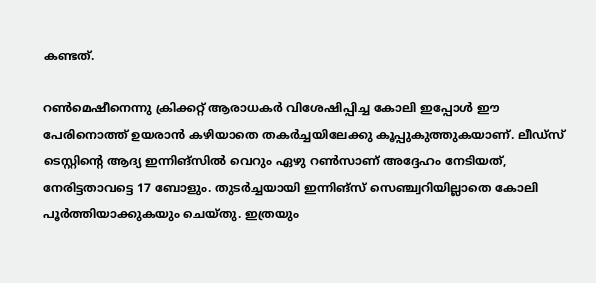കണ്ടത്.

റണ്‍മെഷീനെന്നു ക്രിക്കറ്റ് ആരാധകര്‍ വിശേഷിപ്പിച്ച കോലി ഇപ്പോള്‍ ഈ പേരിനൊത്ത് ഉയരാന്‍ കഴിയാതെ തകര്‍ച്ചയിലേക്കു കൂപ്പുകുത്തുകയാണ്. ലീഡ്‌സ് ടെസ്റ്റിന്റെ ആദ്യ ഇന്നിങ്‌സില്‍ വെറും ഏഴു റണ്‍സാണ് അദ്ദേഹം നേടിയത്, നേരിട്ടതാവട്ടെ 17 ബോളും. തുടര്‍ച്ചയായി ഇന്നിങ്‌സ് സെഞ്ച്വറിയില്ലാതെ കോലി പൂര്‍ത്തിയാക്കുകയും ചെയ്തു. ഇത്രയും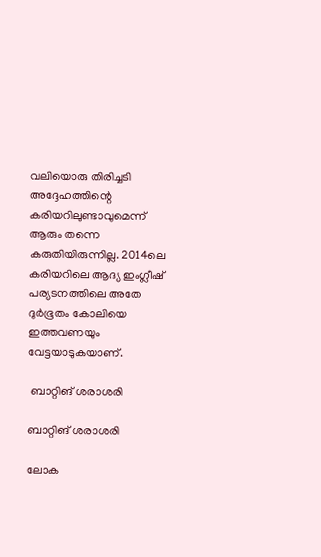വലിയൊരു തിരിച്ചടി അദ്ദേഹത്തിന്റെ കരിയറിലുണ്ടാവുമെന്ന് ആരും തന്നെ കരുതിയിരുന്നില്ല. 2014ലെ കരിയറിലെ ആദ്യ ഇംഗ്ലീഷ് പര്യടനത്തിലെ അതേ ദുര്‍ഭൂതം കോലിയെ ഇത്തവണയും വേട്ടയാടുകയാണ്.

 ബാറ്റിങ് ശരാശരി

ബാറ്റിങ് ശരാശരി

ലോക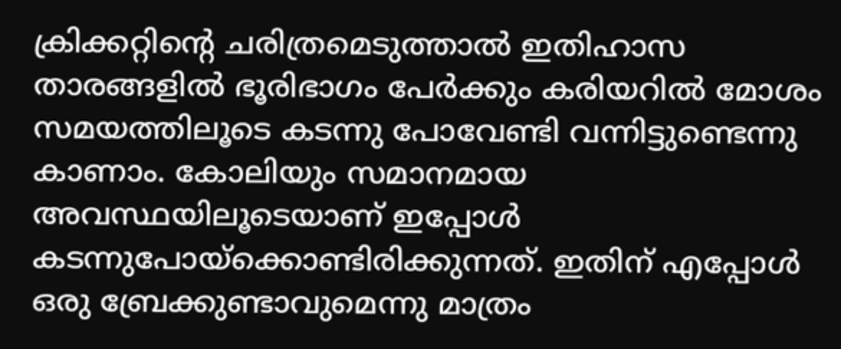ക്രിക്കറ്റിന്റെ ചരിത്രമെടുത്താല്‍ ഇതിഹാസ താരങ്ങളില്‍ ഭൂരിഭാഗം പേര്‍ക്കും കരിയറില്‍ മോശം സമയത്തിലൂടെ കടന്നു പോവേണ്ടി വന്നിട്ടുണ്ടെന്നു കാണാം. കോലിയും സമാനമായ അവസ്ഥയിലൂടെയാണ് ഇപ്പോള്‍ കടന്നുപോയ്‌ക്കൊണ്ടിരിക്കുന്നത്. ഇതിന് എപ്പോള്‍ ഒരു ബ്രേക്കുണ്ടാവുമെന്നു മാത്രം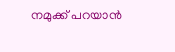നമുക്ക് പറയാന്‍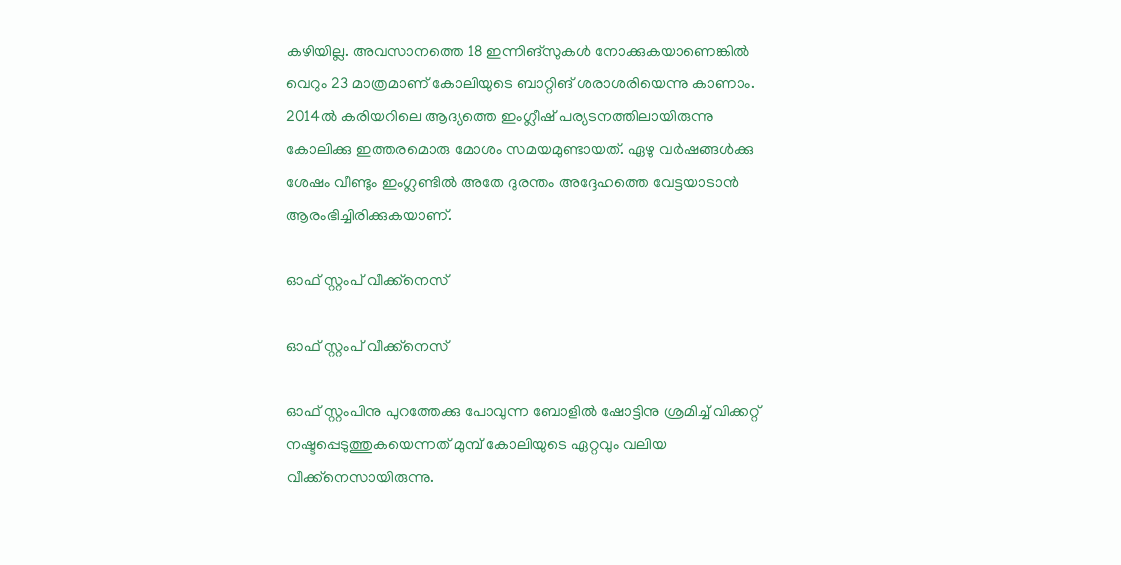കഴിയില്ല. അവസാനത്തെ 18 ഇന്നിങ്‌സുകള്‍ നോക്കുകയാണെങ്കില്‍ വെറും 23 മാത്രമാണ് കോലിയുടെ ബാറ്റിങ് ശരാശരിയെന്നു കാണാം.
2014ല്‍ കരിയറിലെ ആദ്യത്തെ ഇംഗ്ലീഷ് പര്യടനത്തിലായിരുന്നു കോലിക്കു ഇത്തരമൊരു മോശം സമയമുണ്ടായത്. ഏഴു വര്‍ഷങ്ങള്‍ക്കു ശേഷം വീണ്ടും ഇംഗ്ലണ്ടില്‍ അതേ ദുരന്തം അദ്ദേഹത്തെ വേട്ടയാടാന്‍ ആരംഭിച്ചിരിക്കുകയാണ്.

ഓഫ് സ്റ്റംപ് വീക്ക്‌നെസ്

ഓഫ് സ്റ്റംപ് വീക്ക്‌നെസ്

ഓഫ് സ്റ്റംപിനു പുറത്തേക്കു പോവുന്ന ബോളില്‍ ഷോട്ടിനു ശ്രമിച്ച് വിക്കറ്റ് നഷ്ടപ്പെടുത്തുകയെന്നത് മുമ്പ് കോലിയുടെ ഏറ്റവും വലിയ വീക്ക്‌നെസായിരുന്നു.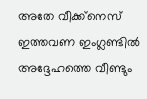അതേ വീക്ക്‌നെസ് ഇത്തവണ ഇംഗ്ലണ്ടില്‍ അദ്ദേഹത്തെ വീണ്ടും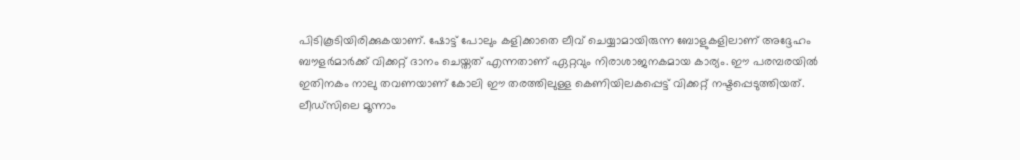പിടികൂടിയിരിക്കുകയാണ്. ഷോട്ട് പോലും കളിക്കാതെ ലീവ് ചെയ്യാമായിരുന്ന ബോളുകളിലാണ് അദ്ദേഹം ബൗളര്‍മാര്‍ക്ക് വിക്കറ്റ് ദാനം ചെയ്തത് എന്നതാണ് ഏറ്റവും നിരാശാജനകമായ കാര്യം. ഈ പരമ്പരയില്‍ ഇതിനകം നാലു തവണയാണ് കോലി ഈ തരത്തിലുള്ള കെണിയിലകപ്പെട്ട് വിക്കറ്റ് നഷ്ടപ്പെടുത്തിയത്.
ലീഡ്‌സിലെ മൂന്നാം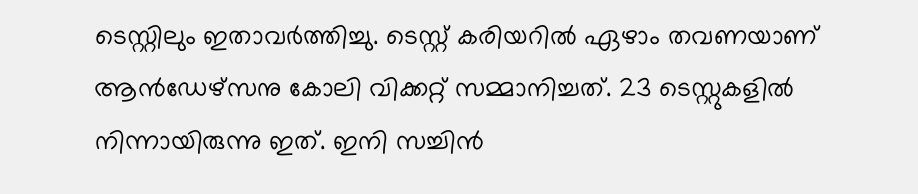ടെസ്റ്റിലും ഇതാവര്‍ത്തിച്ചു. ടെസ്റ്റ് കരിയറില്‍ ഏഴാം തവണയാണ് ആന്‍ഡേഴ്‌സനു കോലി വിക്കറ്റ് സമ്മാനിച്ചത്. 23 ടെസ്റ്റുകളില്‍ നിന്നായിരുന്നു ഇത്. ഇനി സച്ചിന്‍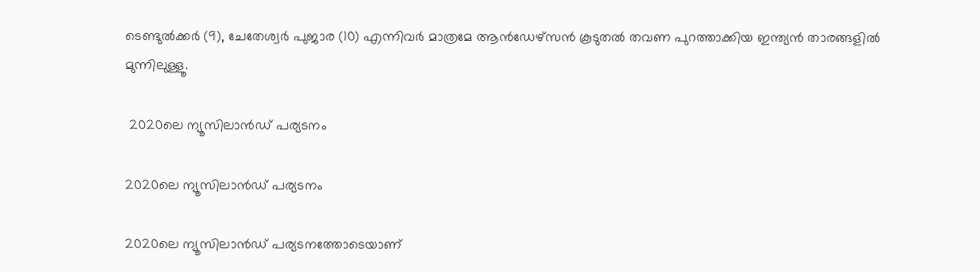ടെണ്ടുല്‍ക്കര്‍ (9), ചേതേശ്വര്‍ പുജാര (10) എന്നിവര്‍ മാത്രമേ ആന്‍ഡേഴ്‌സന്‍ കൂടുതല്‍ തവണ പുറത്താക്കിയ ഇന്ത്യന്‍ താരങ്ങളില്‍ മുന്നിലുള്ളൂ.

 2020ലെ ന്യൂസിലാന്‍ഡ് പര്യടനം

2020ലെ ന്യൂസിലാന്‍ഡ് പര്യടനം

2020ലെ ന്യൂസിലാന്‍ഡ് പര്യടനത്തോടെയാണ്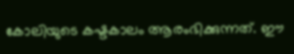കോലിയുടെ കഷ്ടകാലം ആരംഭിക്കുന്നത്. ഈ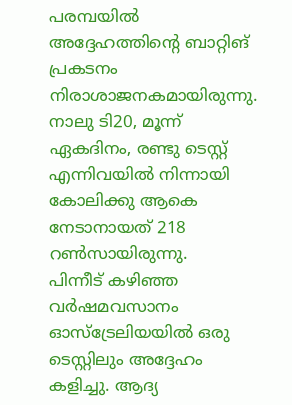പരമ്പയില്‍ അദ്ദേഹത്തിന്റെ ബാറ്റിങ് പ്രകടനം നിരാശാജനകമായിരുന്നു. നാലു ടി20, മൂന്ന് ഏകദിനം, രണ്ടു ടെസ്റ്റ് എന്നിവയില്‍ നിന്നായി കോലിക്കു ആകെ നേടാനായത് 218 റണ്‍സായിരുന്നു.
പിന്നീട് കഴിഞ്ഞ വര്‍ഷമവസാനം ഓസ്‌ട്രേലിയയില്‍ ഒരു ടെസ്റ്റിലും അദ്ദേഹം കളിച്ചു. ആദ്യ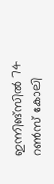ഇന്നിങ്‌സില്‍ 74 റണ്‍സ് കോലി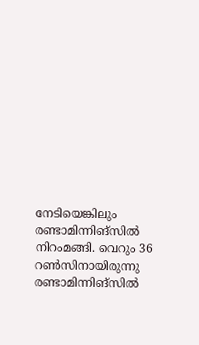നേടിയെങ്കിലും രണ്ടാമിന്നിങ്‌സില്‍ നിറംമങ്ങി. വെറും 36 റണ്‍സിനായിരുന്നു രണ്ടാമിന്നിങ്‌സില്‍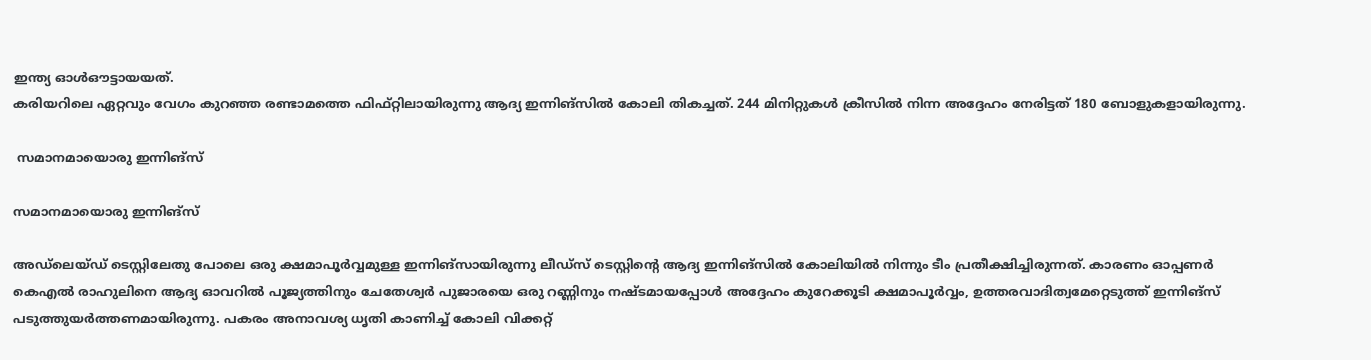ഇന്ത്യ ഓള്‍ഔട്ടായയത്.
കരിയറിലെ ഏറ്റവും വേഗം കുറഞ്ഞ രണ്ടാമത്തെ ഫിഫ്റ്റിലായിരുന്നു ആദ്യ ഇന്നിങ്‌സില്‍ കോലി തികച്ചത്. 244 മിനിറ്റുകള്‍ ക്രീസില്‍ നിന്ന അദ്ദേഹം നേരിട്ടത് 180 ബോളുകളായിരുന്നു.

 സമാനമായൊരു ഇന്നിങ്‌സ്

സമാനമായൊരു ഇന്നിങ്‌സ്

അഡ്‌ലെയ്ഡ് ടെസ്റ്റിലേതു പോലെ ഒരു ക്ഷമാപൂര്‍വ്വമുള്ള ഇന്നിങ്‌സായിരുന്നു ലീഡ്‌സ് ടെസ്റ്റിന്റെ ആദ്യ ഇന്നിങ്‌സില്‍ കോലിയില്‍ നിന്നും ടീം പ്രതീക്ഷിച്ചിരുന്നത്. കാരണം ഓപ്പണര്‍ കെഎല്‍ രാഹുലിനെ ആദ്യ ഓവറില്‍ പൂജ്യത്തിനും ചേതേശ്വര്‍ പുജാരയെ ഒരു റണ്ണിനും നഷ്ടമായപ്പോള്‍ അദ്ദേഹം കുറേക്കൂടി ക്ഷമാപൂര്‍വ്വം, ഉത്തരവാദിത്വമേറ്റെടുത്ത് ഇന്നിങ്‌സ് പടുത്തുയര്‍ത്തണമായിരുന്നു. പകരം അനാവശ്യ ധൃതി കാണിച്ച് കോലി വിക്കറ്റ്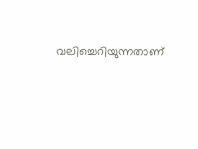വലിച്ചെറിയുന്നതാണ്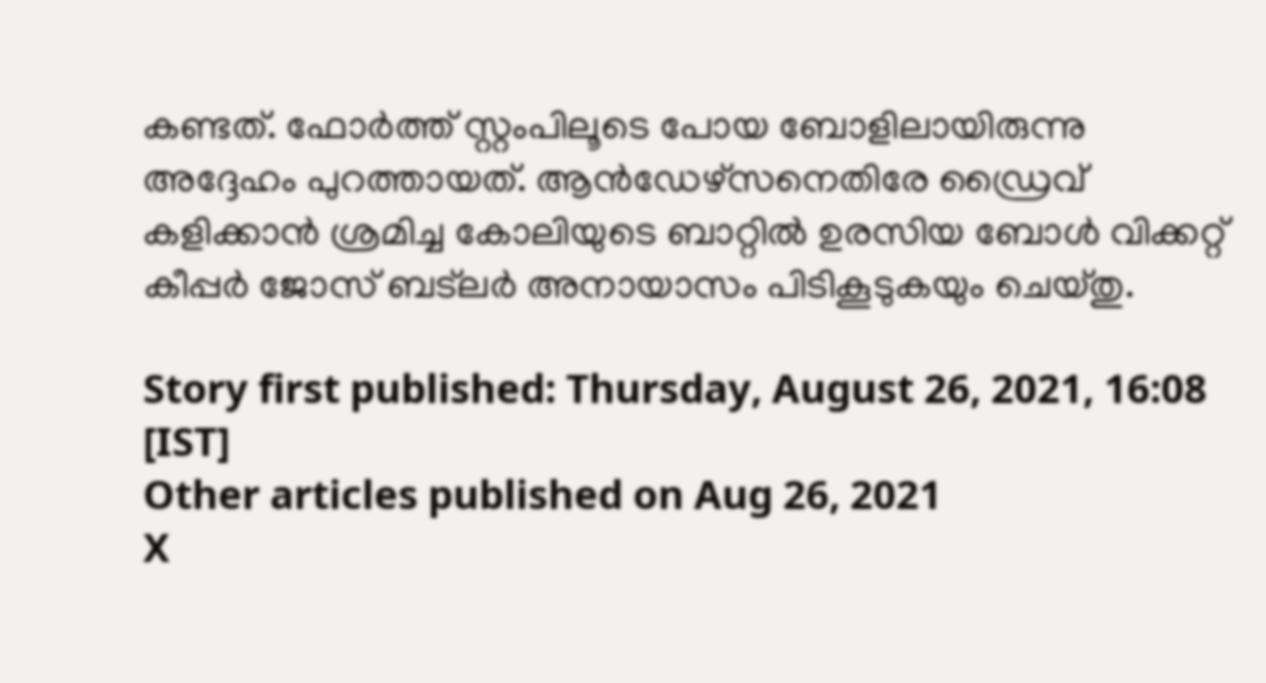കണ്ടത്. ഫോര്‍ത്ത് സ്റ്റംപിലൂടെ പോയ ബോളിലായിരുന്നു അദ്ദേഹം പുറത്തായത്. ആന്‍ഡേഴ്‌സനെതിരേ ഡ്രൈവ് കളിക്കാന്‍ ശ്രമിച്ച കോലിയുടെ ബാറ്റില്‍ ഉരസിയ ബോള്‍ വിക്കറ്റ് കീപ്പര്‍ ജോസ് ബട്‌ലര്‍ അനായാസം പിടികൂടുകയും ചെയ്തു.

Story first published: Thursday, August 26, 2021, 16:08 [IST]
Other articles published on Aug 26, 2021
X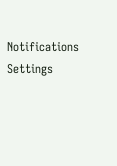Notifications
Settings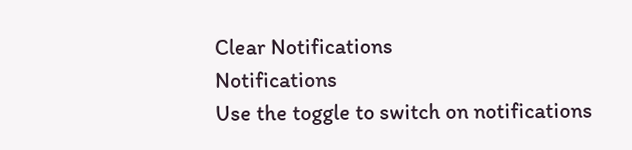Clear Notifications
Notifications
Use the toggle to switch on notifications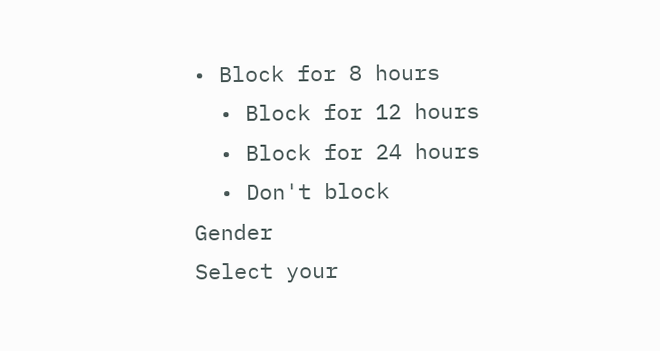• Block for 8 hours
  • Block for 12 hours
  • Block for 24 hours
  • Don't block
Gender
Select your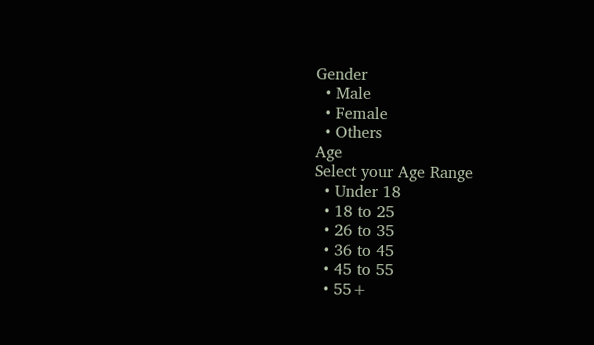Gender
  • Male
  • Female
  • Others
Age
Select your Age Range
  • Under 18
  • 18 to 25
  • 26 to 35
  • 36 to 45
  • 45 to 55
  • 55+